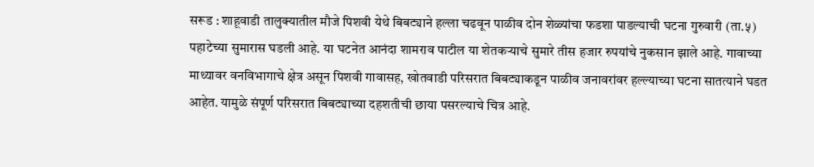सरूड : शाहूवाडी तालुक्यातील मौजे पिशवी येथे बिबट्याने हल्ला चढवून पाळीव दोन शेळ्यांचा फडशा पाडल्याची घटना गुरुवारी (ता.५) पहाटेच्या सुमारास घडली आहे. या घटनेत आनंदा शामराव पाटील या शेतकऱ्याचे सुमारे तीस हजार रुपयांचे नुकसान झाले आहे. गावाच्या माथ्यावर वनविभागाचे क्षेत्र असून पिशवी गावासह, खोतवाडी परिसरात बिबट्याकडून पाळीव जनावरांवर हल्ल्याच्या घटना सातत्याने घडत आहेत. यामुळे संपूर्ण परिसरात बिबट्याच्या दहशतीची छाया पसरल्याचे चित्र आहे.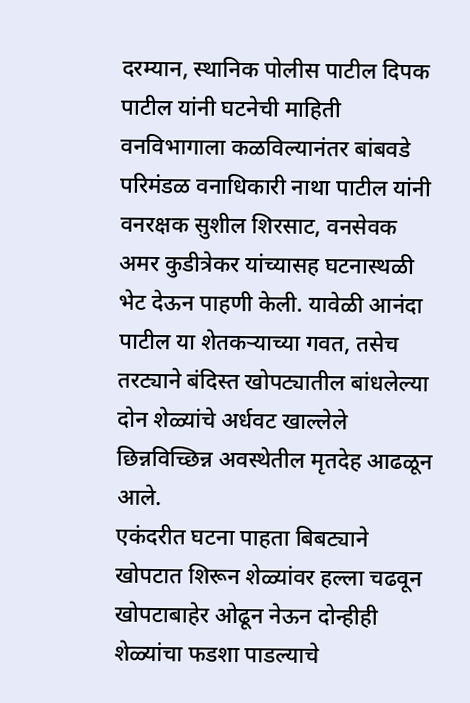दरम्यान, स्थानिक पोलीस पाटील दिपक पाटील यांनी घटनेची माहिती वनविभागाला कळविल्यानंतर बांबवडे परिमंडळ वनाधिकारी नाथा पाटील यांनी वनरक्षक सुशील शिरसाट, वनसेवक अमर कुडीत्रेकर यांच्यासह घटनास्थळी भेट देऊन पाहणी केली. यावेळी आनंदा पाटील या शेतकऱ्याच्या गवत, तसेच तरट्याने बंदिस्त खोपट्यातील बांधलेल्या दोन शेळ्यांचे अर्धवट खाल्लेले छिन्नविच्छिन्न अवस्थेतील मृतदेह आढळून आले.
एकंदरीत घटना पाहता बिबट्याने खोपटात शिरून शेळ्यांवर हल्ला चढवून खोपटाबाहेर ओढून नेऊन दोन्हीही शेळ्यांचा फडशा पाडल्याचे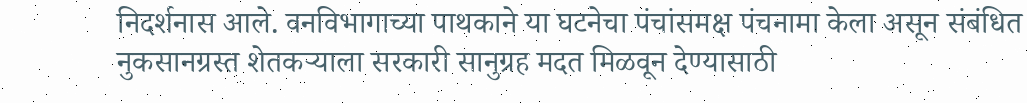निदर्शनास आले. वनविभागाच्या पाथकाने या घटनेचा पंचांसमक्ष पंचनामा केला असून संबंधित नुकसानग्रस्त शेतकऱ्याला सरकारी सानुग्रह मदत मिळवून देण्यासाठी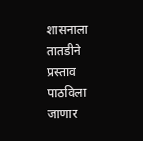शासनाला तातडीने प्रस्ताव पाठविला जाणार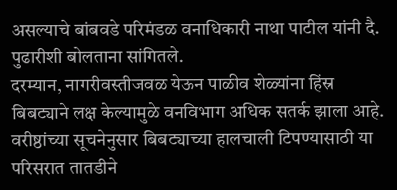असल्याचे बांबवडे परिमंडळ वनाधिकारी नाथा पाटील यांनी दै. पुढारीशी बोलताना सांगितले.
दरम्यान, नागरीवस्तीजवळ येऊन पाळीव शेळ्यांना हिंस्र बिबट्याने लक्ष केल्यामुळे वनविभाग अधिक सतर्क झाला आहे. वरीष्ठांच्या सूचनेनुसार बिबट्याच्या हालचाली टिपण्यासाठी या परिसरात तातडीने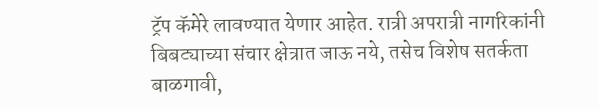ट्रॅप कॅमेरे लावण्यात येणार आहेत. रात्री अपरात्री नागरिकांनी बिबट्याच्या संचार क्षेत्रात जाऊ नये, तसेच विशेष सतर्कता बाळगावी,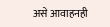असे आवाहनही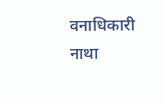वनाधिकारी नाथा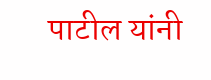पाटील यांनी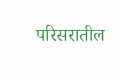परिसरातील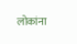लोकांना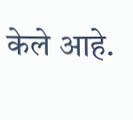केले आहे.